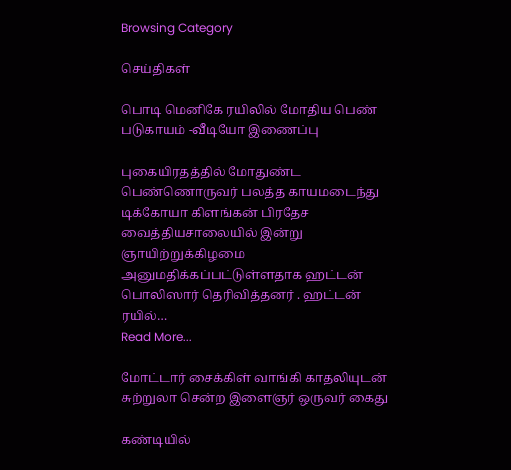Browsing Category

செய்திகள்

பொடி மெனிகே ரயிலில் மோதிய பெண் படுகாயம் -வீடியோ இணைப்பு

புகையிரதத்தில் மோதுண்ட பெண்ணொருவர் பலத்த காயமடைந்து டிக்கோயா கிளங்கன் பிரதேச வைத்தியசாலையில் இன்று ஞாயிற்றுக்கிழமை அனுமதிக்கப்பட்டுள்ளதாக ஹட்டன் பொலிஸார் தெரிவித்தனர் . ஹட்டன் ரயில்…
Read More...

மோட்டார் சைக்கிள் வாங்கி காதலியுடன் சுற்றுலா சென்ற இளைஞர் ஒருவர் கைது

கண்டியில்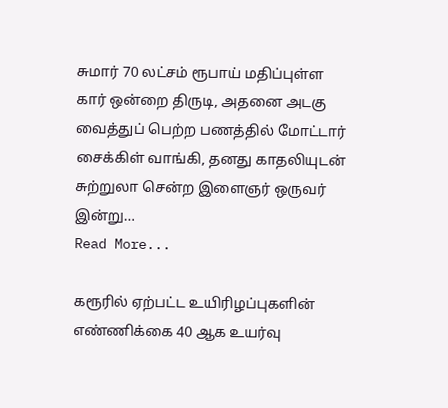சுமார் 70 லட்சம் ரூபாய் மதிப்புள்ள கார் ஒன்றை திருடி, அதனை அடகு வைத்துப் பெற்ற பணத்தில் மோட்டார் சைக்கிள் வாங்கி, தனது காதலியுடன் சுற்றுலா சென்ற இளைஞர் ஒருவர் இன்று…
Read More...

கரூரில் ஏற்பட்ட உயிரிழப்புகளின் எண்ணிக்கை 40 ஆக உயர்வு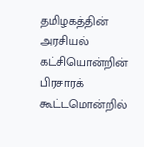தமிழகத்தின் அரசியல் கட்சியொன்றின் பிரசாரக் கூட்டமொன்றில்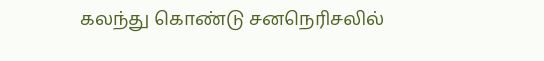கலந்து கொண்டு சனநெரிசலில்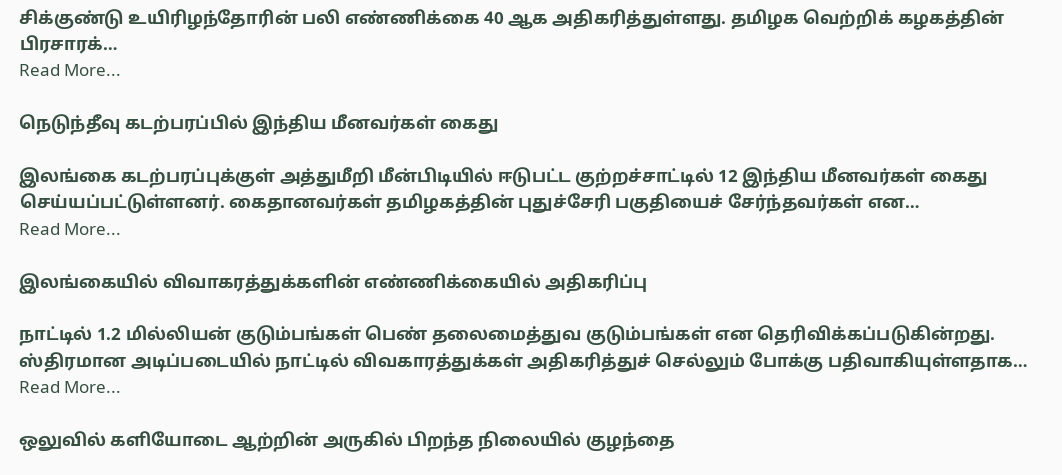சிக்குண்டு உயிரிழந்தோரின் பலி எண்ணிக்கை 40 ஆக அதிகரித்துள்ளது. தமிழக வெற்றிக் கழகத்தின் பிரசாரக்…
Read More...

நெடுந்தீவு கடற்பரப்பில் இந்திய மீனவர்கள் கைது

இலங்கை கடற்பரப்புக்குள் அத்துமீறி மீன்பிடியில் ஈடுபட்ட குற்றச்சாட்டில் 12 இந்திய மீனவர்கள் கைது செய்யப்பட்டுள்ளனர். கைதானவர்கள் தமிழகத்தின் புதுச்சேரி பகுதியைச் சேர்ந்தவர்கள் என…
Read More...

இலங்கையில் விவாகரத்துக்களின் எண்ணிக்கையில் அதிகரிப்பு

நாட்டில் 1.2 மில்லியன் குடும்பங்கள் பெண் தலைமைத்துவ குடும்பங்கள் என தெரிவிக்கப்படுகின்றது. ஸ்திரமான அடிப்படையில் நாட்டில் விவகாரத்துக்கள் அதிகரித்துச் செல்லும் போக்கு பதிவாகியுள்ளதாக…
Read More...

ஒலுவில் களியோடை ஆற்றின் அருகில் பிறந்த நிலையில் குழந்தை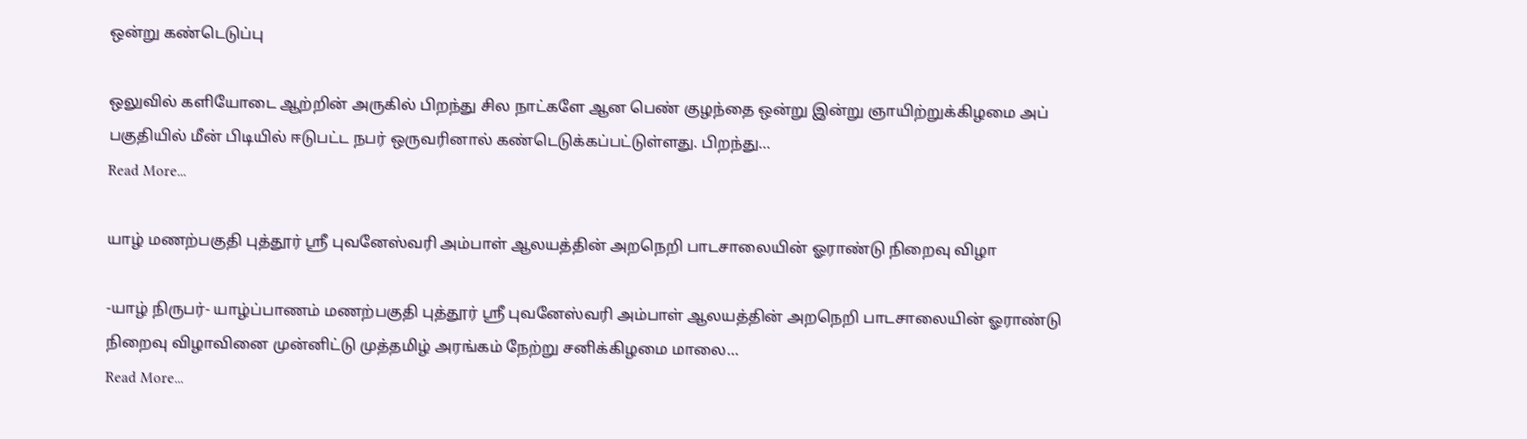ஒன்று கண்டெடுப்பு

ஒலுவில் களியோடை ஆற்றின் அருகில் பிறந்து சில நாட்களே ஆன பெண் குழந்தை ஒன்று இன்று ஞாயிற்றுக்கிழமை அப் பகுதியில் மீன் பிடியில் ஈடுபட்ட நபர் ஒருவரினால் கண்டெடுக்கப்பட்டுள்ளது. பிறந்து…
Read More...

யாழ் மணற்பகுதி புத்தூர் ஸ்ரீ புவனேஸ்வரி அம்பாள் ஆலயத்தின் அறநெறி பாடசாலையின் ஓராண்டு நிறைவு விழா

-யாழ் நிருபர்- யாழ்ப்பாணம் மணற்பகுதி புத்தூர் ஸ்ரீ புவனேஸ்வரி அம்பாள் ஆலயத்தின் அறநெறி பாடசாலையின் ஓராண்டு நிறைவு விழாவினை முன்னிட்டு முத்தமிழ் அரங்கம் நேற்று சனிக்கிழமை மாலை…
Read More...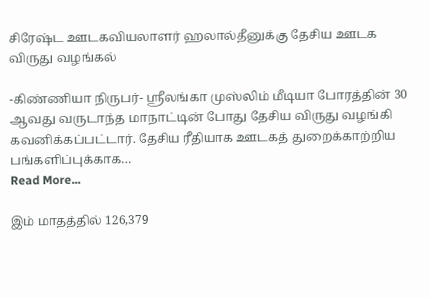சிரேஷ்ட ஊடகவியலாளர் ஹலால்தீனுக்கு தேசிய ஊடக விருது வழங்கல்

-கிண்ணியா நிருபர்- ஸ்ரீலங்கா முஸ்லிம் மீடியா போரத்தின் 30 ஆவது வருடாந்த மாநாட்டின் போது தேசிய விருது வழங்கி கவனிக்கப்பட்டார். தேசிய ரீதியாக ஊடகத் துறைக்காற்றிய பங்களிப்புக்காக…
Read More...

இம் மாதத்தில் 126,379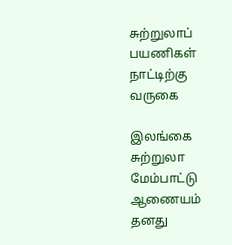சுற்றுலாப் பயணிகள் நாட்டிற்கு வருகை

இலங்கை சுற்றுலா மேம்பாட்டு ஆணையம் தனது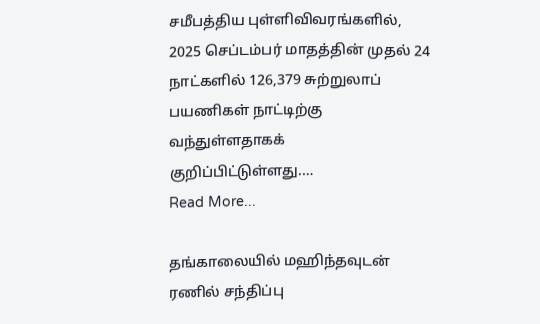சமீபத்திய புள்ளிவிவரங்களில், 2025 செப்டம்பர் மாதத்தின் முதல் 24 நாட்களில் 126,379 சுற்றுலாப் பயணிகள் நாட்டிற்கு வந்துள்ளதாகக் குறிப்பிட்டுள்ளது.…
Read More...

தங்காலையில் மஹிந்தவுடன் ரணில் சந்திப்பு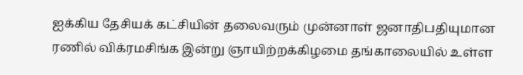ஐக்கிய தேசியக் கட்சியின் தலைவரும் முன்னாள் ஜனாதிபதியுமான ரணில் விக்ரமசிங்க இன்று ஞாயிற்றக்கிழமை தங்காலையில் உள்ள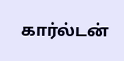கார்ல்டன்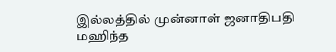இல்லத்தில் முன்னாள் ஜனாதிபதி மஹிந்த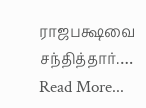ராஜபக்ஷவை சந்தித்தார்.…
Read More...